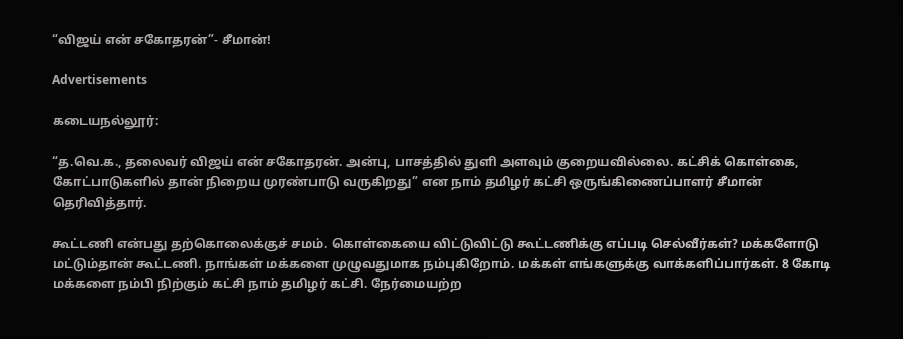“விஜய் என் சகோதரன்”- சீமான்!

Advertisements

கடையநல்லூர்:

“த.வெ.க., தலைவர் விஜய் என் சகோதரன். அன்பு, பாசத்தில் துளி அளவும் குறையவில்லை. கட்சிக் கொள்கை, கோட்பாடுகளில் தான் நிறைய முரண்பாடு வருகிறது” என நாம் தமிழர் கட்சி ஒருங்கிணைப்பாளர் சீமான் தெரிவித்தார்.

கூட்டணி என்பது தற்கொலைக்குச் சமம். கொள்கையை விட்டுவிட்டு கூட்டணிக்கு எப்படி செல்வீர்கள்? மக்களோடு மட்டும்தான் கூட்டணி. நாங்கள் மக்களை முழுவதுமாக நம்புகிறோம். மக்கள் எங்களுக்கு வாக்களிப்பார்கள். 8 கோடி மக்களை நம்பி நிற்கும் கட்சி நாம் தமிழர் கட்சி. நேர்மையற்ற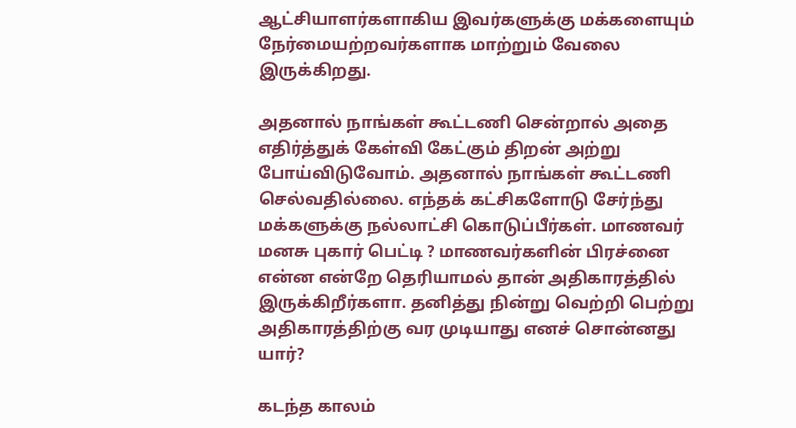ஆட்சியாளர்களாகிய இவர்களுக்கு மக்களையும் நேர்மையற்றவர்களாக மாற்றும் வேலை இருக்கிறது.

அதனால் நாங்கள் கூட்டணி சென்றால் அதை எதிர்த்துக் கேள்வி கேட்கும் திறன் அற்று போய்விடுவோம். அதனால் நாங்கள் கூட்டணி செல்வதில்லை. எந்தக் கட்சிகளோடு சேர்ந்து மக்களுக்கு நல்லாட்சி கொடுப்பீர்கள். மாணவர் மனசு புகார் பெட்டி ? மாணவர்களின் பிரச்னை என்ன என்றே தெரியாமல் தான் அதிகாரத்தில் இருக்கிறீர்களா. தனித்து நின்று வெற்றி பெற்று அதிகாரத்திற்கு வர முடியாது எனச் சொன்னது யார்?

கடந்த காலம்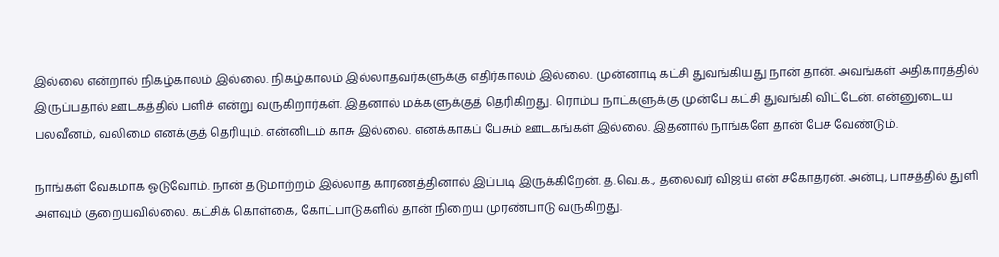இல்லை என்றால் நிகழ்காலம் இல்லை. நிகழ்காலம் இல்லாதவர்களுக்கு எதிர்காலம் இல்லை. முன்னாடி கட்சி துவங்கியது நான் தான். அவங்கள் அதிகாரத்தில் இருப்பதால் ஊடகத்தில் பளிச் என்று வருகிறார்கள். இதனால் மக்களுக்குத் தெரிகிறது. ரொம்ப நாட்களுக்கு முன்பே கட்சி துவங்கி விட்டேன். என்னுடைய பலவீனம், வலிமை எனக்குத் தெரியும். என்னிடம் காசு இல்லை. எனக்காகப் பேசும் ஊடகங்கள் இல்லை. இதனால் நாங்களே தான் பேச வேண்டும்.

நாங்கள் வேகமாக ஓடுவோம். நான் தடுமாற்றம் இல்லாத காரணத்தினால் இப்படி இருக்கிறேன். த.வெ.க., தலைவர் விஜய் என் சகோதரன். அன்பு, பாசத்தில் துளி அளவும் குறையவில்லை. கட்சிக் கொள்கை, கோட்பாடுகளில் தான் நிறைய முரண்பாடு வருகிறது.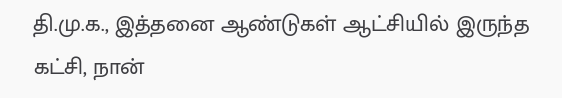தி.மு.க., இத்தனை ஆண்டுகள் ஆட்சியில் இருந்த கட்சி, நான்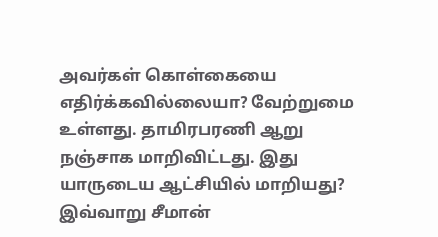அவர்கள் கொள்கையை எதிர்க்கவில்லையா? வேற்றுமை உள்ளது. தாமிரபரணி ஆறு நஞ்சாக மாறிவிட்டது. இது யாருடைய ஆட்சியில் மாறியது? இவ்வாறு சீமான்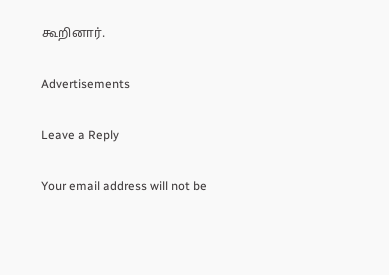கூறினார்.

Advertisements

Leave a Reply

Your email address will not be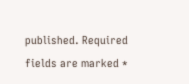published. Required fields are marked *